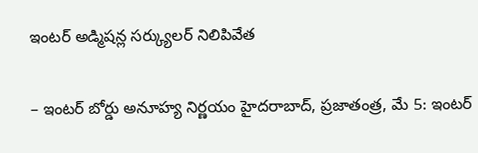ఇంటర్ అడ్మిషన్ల సర్క్యులర్ నిలిపివేత

– ఇంటర్ బోర్డు అనూహ్య నిర్ణయం హైదరాబాద్, ప్రజాతంత్ర, మే 5: ఇంటర్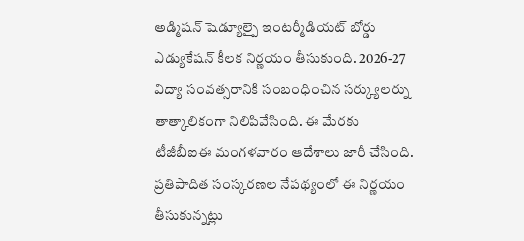అడ్మిషన్ షెడ్యూల్పై ఇంటర్మీడియట్ బోర్డు ఎడ్యుకేషన్ కీలక నిర్ణయం తీసుకుంది. 2026-27 విద్యా సంవత్సరానికి సంబంధించిన సర్క్యులర్ను తాత్కాలికంగా నిలిపివేసింది. ఈ మేరకు టీజీబీఐఈ మంగళవారం ఆదేశాలు జారీ చేసింది. ప్రతిపాదిత సంస్కరణల నేపథ్యంలో ఈ నిర్ణయం తీసుకున్నట్లు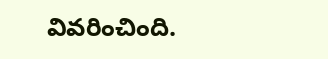వివరించింది.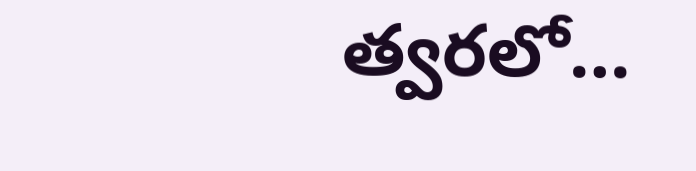త్వరలో…